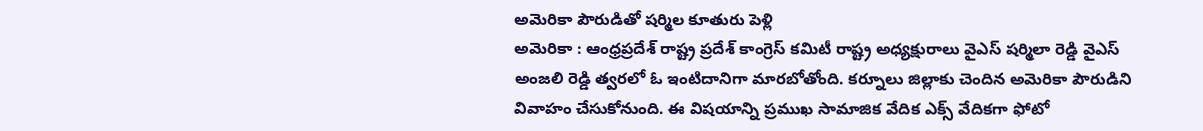అమెరికా పౌరుడితో షర్మిల కూతురు పెళ్లి
అమెరికా : ఆంధ్రప్రదేశ్ రాష్ట్ర ప్రదేశ్ కాంగ్రెస్ కమిటీ రాష్ట్ర అధ్యక్షురాలు వైఎస్ షర్మిలా రెడ్డి వైఎస్ అంజలి రెడ్డి త్వరలో ఓ ఇంటిదానిగా మారబోతోంది. కర్నూలు జిల్లాకు చెందిన అమెరికా పౌరుడిని వివాహం చేసుకోనుంది. ఈ విషయాన్ని ప్రముఖ సామాజిక వేదిక ఎక్స్ వేదికగా ఫోటో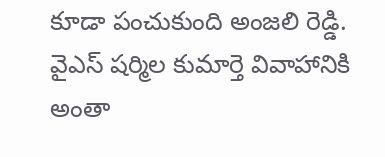కూడా పంచుకుంది అంజలి రెడ్డి. వైఎస్ షర్మిల కుమార్తె వివాహానికి అంతా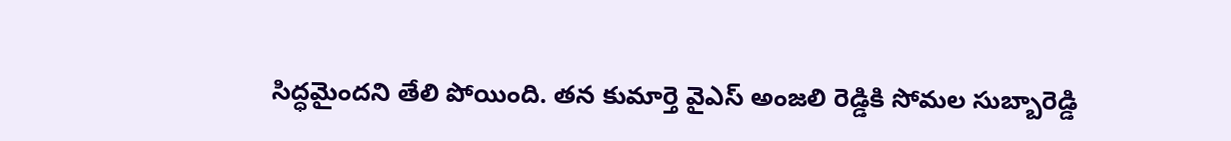సిద్ధమైందని తేలి పోయింది. తన కుమార్తె వైఎస్ అంజలి రెడ్డికి సోమల సుబ్బారెడ్డి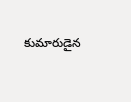కుమారుడైన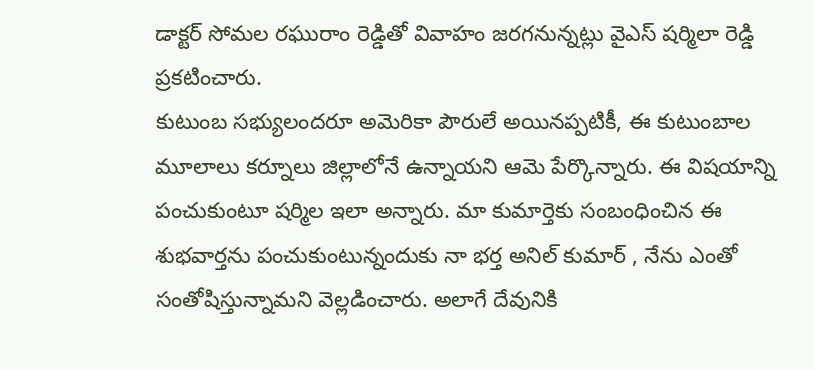డాక్టర్ సోమల రఘురాం రెడ్డితో వివాహం జరగనున్నట్లు వైఎస్ షర్మిలా రెడ్డి ప్రకటించారు.
కుటుంబ సభ్యులందరూ అమెరికా పౌరులే అయినప్పటికీ, ఈ కుటుంబాల మూలాలు కర్నూలు జిల్లాలోనే ఉన్నాయని ఆమె పేర్కొన్నారు. ఈ విషయాన్ని పంచుకుంటూ షర్మిల ఇలా అన్నారు. మా కుమార్తెకు సంబంధించిన ఈ శుభవార్తను పంచుకుంటున్నందుకు నా భర్త అనిల్ కుమార్ , నేను ఎంతో సంతోషిస్తున్నామని వెల్లడించారు. అలాగే దేవునికి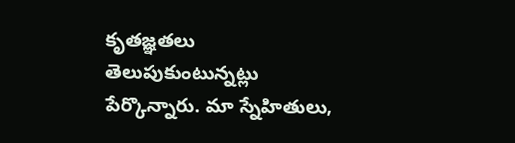కృతజ్ఞతలు తెలుపుకుంటున్నట్లు పేర్కొన్నారు. మా స్నేహితులు,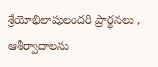శ్రేయోభిలాషులందరి ప్రార్థనలు , ఆశీర్వాదాలను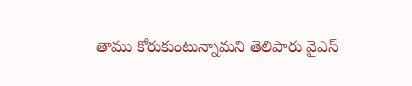తాము కోరుకుంటున్నామని తెలిపారు వైఎస్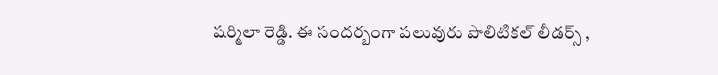షర్మిలా రెడ్డి. ఈ సందర్బంగా పలువురు పొలిటికల్ లీడర్స్ ,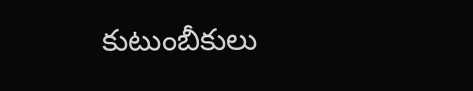కుటుంబీకులు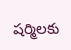షర్మిలకు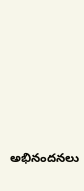అభినందనలు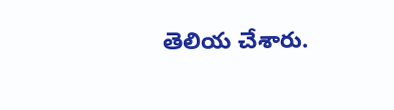తెలియ చేశారు.